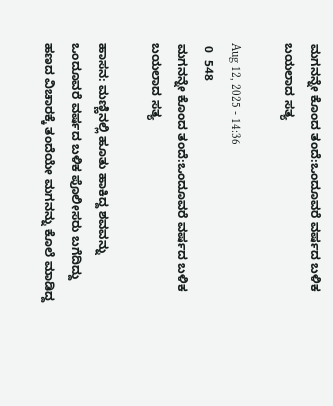ಮಗನನ್ನೇ ಕೊಂದ ತಂದೆ:ಒಂದೂವರೆ ವರ್ಷದ ಬಳಿಕ ಬಯಲಾದ ಸತ್ಯ

Aug 12, 2025 - 14:36
 0  548
ಮಗನನ್ನೇ ಕೊಂದ ತಂದೆ:ಒಂದೂವರೆ ವರ್ಷದ ಬಳಿಕ ಬಯಲಾದ ಸತ್ಯ

ಹಾಸನ: ಮಣ್ಣಿನಲ್ಲಿ ಹೂತು ಹಾಕಿದ್ದ ಶವವನ್ನು ಒಂದೂವರೆ ವರ್ಷದ ಬಳಿಕ ಪೊಲೀಸರು ಬಗೆದಿದ್ದು ಹಣದ ವಿಚಾರಕ್ಕೆ ತಂದೆಯೇ ಮಗನನ್ನು ಕೊಲೆ ಮಾಡಿದ್ದ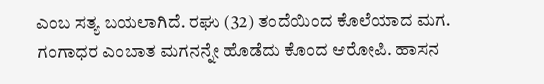ಎಂಬ ಸತ್ಯ ಬಯಲಾಗಿದೆ. ರಘು (32) ತಂದೆಯಿಂದ ಕೊಲೆಯಾದ ಮಗ. ಗಂಗಾಧರ ಎಂಬಾತ ಮಗನನ್ನೇ ಹೊಡೆದು ಕೊಂದ ಆರೋಪಿ. ಹಾಸನ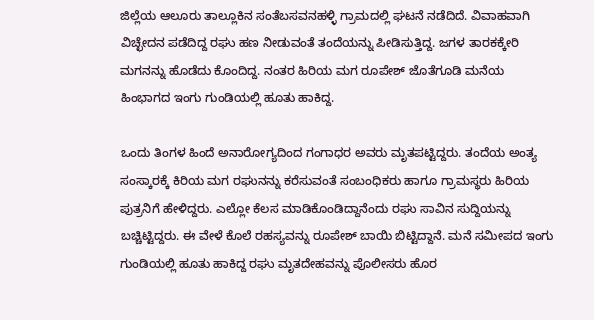ಜಿಲ್ಲೆಯ ಆಲೂರು ತಾಲ್ಲೂಕಿನ ಸಂತೆಬಸವನಹಳ್ಳಿ ಗ್ರಾಮದಲ್ಲಿ ಘಟನೆ ನಡೆದಿದೆ. ವಿವಾಹವಾಗಿ ವಿಚ್ಛೇದನ ಪಡೆದಿದ್ದ ರಘು ಹಣ ನೀಡುವಂತೆ ತಂದೆಯನ್ನು ಪೀಡಿಸುತ್ತಿದ್ದ. ಜಗಳ ತಾರಕಕ್ಕೇರಿ ಮಗನನ್ನು ಹೊಡೆದು ಕೊಂದಿದ್ದ. ನಂತರ ಹಿರಿಯ ಮಗ ರೂಪೇಶ್‌ ಜೊತೆಗೂಡಿ ಮನೆಯ ಹಿಂಭಾಗದ ಇಂಗು ಗುಂಡಿಯಲ್ಲಿ ಹೂತು ಹಾಕಿದ್ದ.

ಒಂದು ತಿಂಗಳ ಹಿಂದೆ ಅನಾರೋಗ್ಯದಿಂದ ಗಂಗಾಧರ ಅವರು ಮೃತಪಟ್ಟಿದ್ದರು. ತಂದೆಯ ಅಂತ್ಯ ಸಂಸ್ಕಾರಕ್ಕೆ ಕಿರಿಯ ಮಗ ರಘುನನ್ನು ಕರೆಸುವಂತೆ ಸಂಬಂಧಿಕರು ಹಾಗೂ ಗ್ರಾಮಸ್ಥರು ಹಿರಿಯ ಪುತ್ರನಿಗೆ ಹೇಳಿದ್ದರು. ಎಲ್ಲೋ ಕೆಲಸ ಮಾಡಿಕೊಂಡಿದ್ದಾನೆಂದು ರಘು ಸಾವಿನ ಸುದ್ದಿಯನ್ನು ಬಚ್ಚಿಟ್ಟಿದ್ದರು. ಈ ವೇಳೆ ಕೊಲೆ ರಹಸ್ಯವನ್ನು ರೂಪೇಶ್‌ ಬಾಯಿ ಬಿಟ್ಟಿದ್ದಾನೆ. ಮನೆ ಸಮೀಪದ ಇಂಗು ಗುಂಡಿಯಲ್ಲಿ ಹೂತು ಹಾಕಿದ್ದ ರಘು ಮೃತದೇಹವನ್ನು ಪೊಲೀಸರು ಹೊರ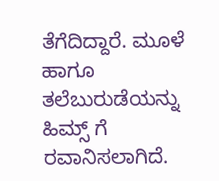ತೆಗೆದಿದ್ದಾರೆ. ಮೂಳೆ ಹಾಗೂ ತಲೆಬುರುಡೆಯನ್ನು ಹಿಮ್ಸ್ ಗೆ ರವಾನಿಸಲಾಗಿದೆ.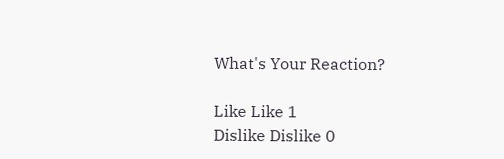What's Your Reaction?

Like Like 1
Dislike Dislike 0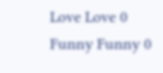Love Love 0
Funny Funny 0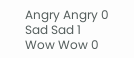Angry Angry 0
Sad Sad 1
Wow Wow 0